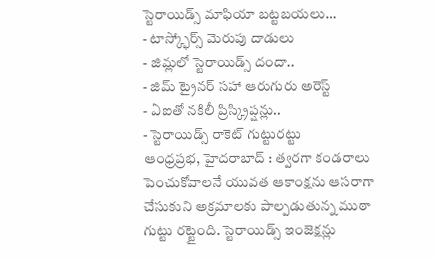స్టెరాయిడ్స్ మాఫియా బట్టబయలు…
- టాస్క్ఫోర్స్ మెరుపు దాడులు
- జిమ్లలో స్టెరాయిడ్స్ దందా..
- జిమ్ ట్రైనర్ సహా ఆరుగురు అరెస్ట్
- ఏఐతో నకిలీ ప్రిస్క్రిప్షన్లు..
- స్టెరాయిడ్స్ రాకెట్ గుట్టురట్టు
ఆంధ్రప్రభ, హైదరాబాద్ : త్వరగా కండరాలు పెంచుకోవాలనే యువత ఆకాంక్షను ఆసరాగా చేసుకుని అక్రమాలకు పాల్పడుతున్న ముఠా గుట్టు రట్టైంది. స్టెరాయిడ్స్ ఇంజెక్షన్లు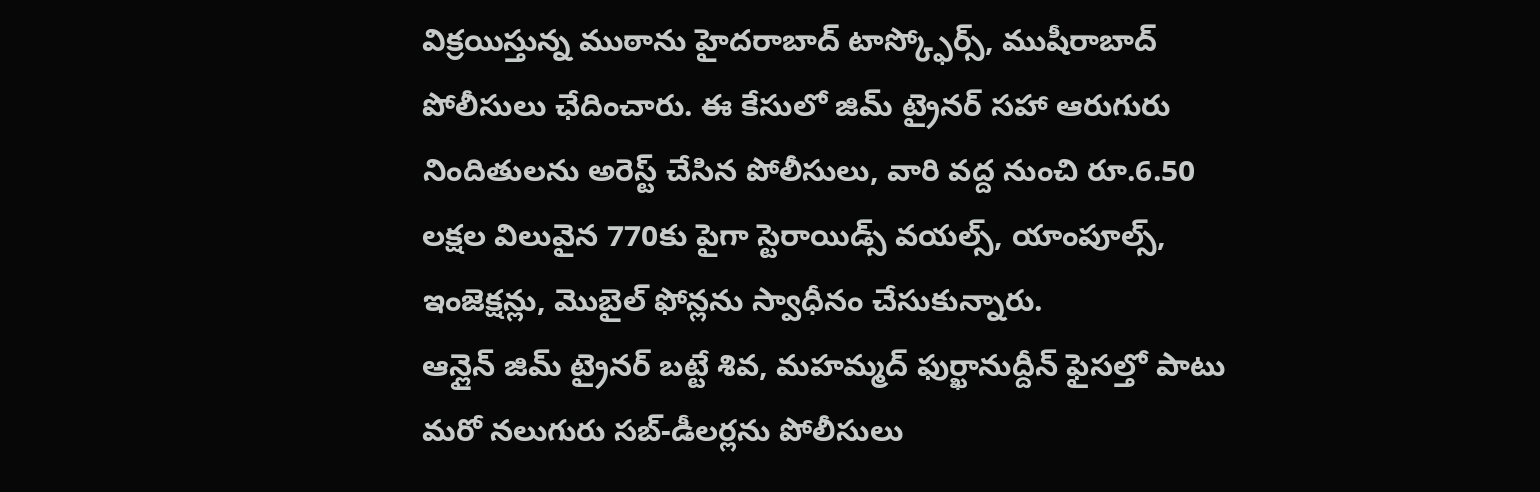విక్రయిస్తున్న ముఠాను హైదరాబాద్ టాస్క్ఫోర్స్, ముషీరాబాద్ పోలీసులు ఛేదించారు. ఈ కేసులో జిమ్ ట్రైనర్ సహా ఆరుగురు నిందితులను అరెస్ట్ చేసిన పోలీసులు, వారి వద్ద నుంచి రూ.6.50 లక్షల విలువైన 770కు పైగా స్టెరాయిడ్స్ వయల్స్, యాంపూల్స్, ఇంజెక్షన్లు, మొబైల్ ఫోన్లను స్వాధీనం చేసుకున్నారు.
ఆన్లైన్ జిమ్ ట్రైనర్ బట్టే శివ, మహమ్మద్ ఫుర్ఖానుద్దీన్ ఫైసల్తో పాటు మరో నలుగురు సబ్-డీలర్లను పోలీసులు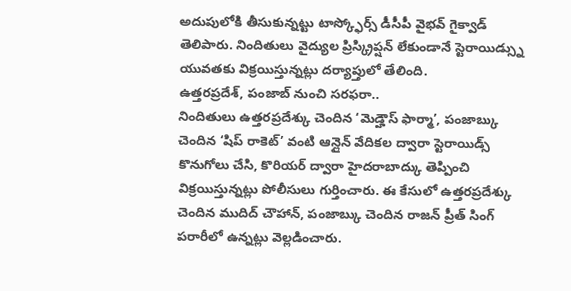అదుపులోకి తీసుకున్నట్టు టాస్క్ఫోర్స్ డీసీపీ వైభవ్ గైక్వాడ్ తెలిపారు. నిందితులు వైద్యుల ప్రిస్క్రిప్షన్ లేకుండానే స్టెరాయిడ్స్ను యువతకు విక్రయిస్తున్నట్లు దర్యాప్తులో తేలింది.
ఉత్తరప్రదేశ్, పంజాబ్ నుంచి సరఫరా..
నిందితులు ఉత్తరప్రదేశ్కు చెందిన ‘మెడ్హౌస్ ఫార్మా’, పంజాబ్కు చెందిన ‘షిప్ రాకెట్’ వంటి ఆన్లైన్ వేదికల ద్వారా స్టెరాయిడ్స్ కొనుగోలు చేసి, కొరియర్ ద్వారా హైదరాబాద్కు తెప్పించి విక్రయిస్తున్నట్లు పోలీసులు గుర్తించారు. ఈ కేసులో ఉత్తరప్రదేశ్కు చెందిన ముదిద్ చౌహాన్, పంజాబ్కు చెందిన రాజన్ ప్రీత్ సింగ్ పరారీలో ఉన్నట్లు వెల్లడించారు.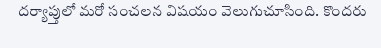దర్యాప్తులో మరో సంచలన విషయం వెలుగుచూసింది. కొందరు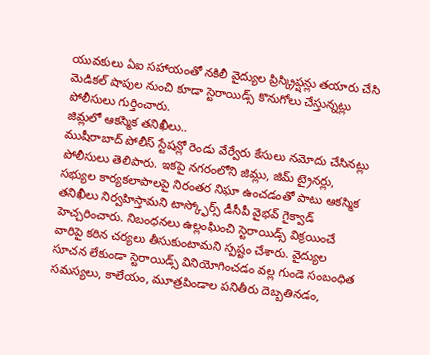యువకులు ఏఐ సహాయంతో నకిలీ వైద్యుల ప్రిస్క్రిప్షన్లు తయారు చేసి మెడికల్ షాపుల నుంచి కూడా స్టెరాయిడ్స్ కొనుగోలు చేస్తున్నట్లు పోలీసులు గుర్తించారు.
జిమ్లలో ఆకస్మిక తనిఖీలు..
ముషీరాబాద్ పోలీస్ స్టేషన్లో రెండు వేర్వేరు కేసులు నమోదు చేసినట్లు పోలీసులు తెలిపారు. ఇకపై నగరంలోని జిమ్లు, జిమ్ ట్రైనర్లు, సభ్యుల కార్యకలాపాలపై నిరంతర నిఘా ఉంచడంతో పాటు ఆకస్మిక తనిఖీలు నిర్వహిస్తామని టాస్క్ఫోర్స్ డీసీపీ వైభవ్ గైక్వాడ్ హెచ్చరించారు. నిబంధనలు ఉల్లంఘించి స్టెరాయిడ్స్ విక్రయించే వారిపై కఠిన చర్యలు తీసుకుంటామని స్పష్టం చేశారు. వైద్యుల సూచన లేకుండా స్టెరాయిడ్స్ వినియోగించడం వల్ల గుండె సంబంధిత సమస్యలు, కాలేయం, మూత్రపిండాల పనితీరు దెబ్బతినడం,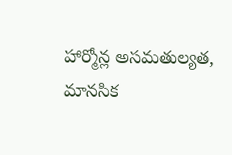హార్మోన్ల అసమతుల్యత, మానసిక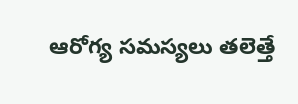ఆరోగ్య సమస్యలు తలెత్తే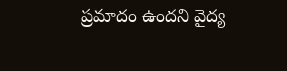ప్రమాదం ఉందని వైద్య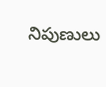నిపుణులు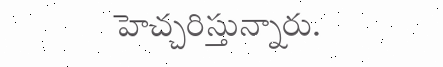హెచ్చరిస్తున్నారు.